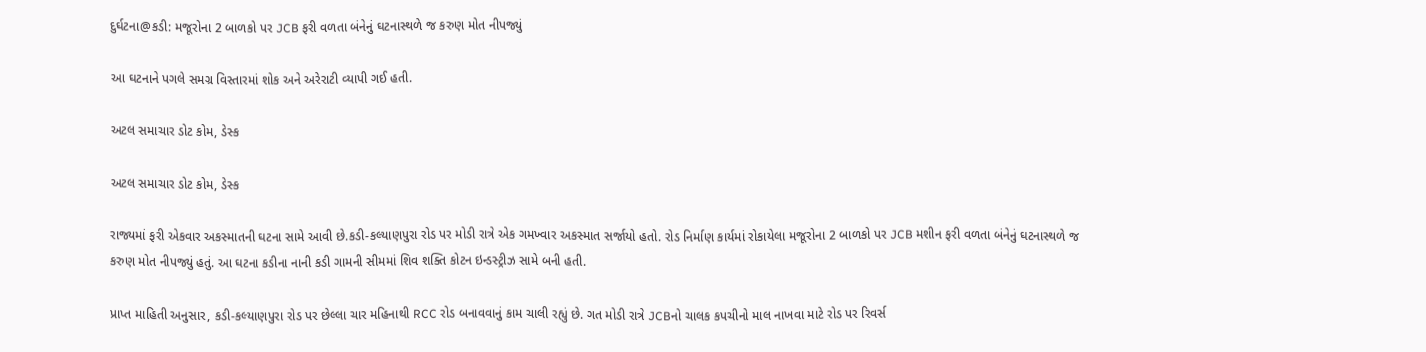દુર્ઘટના@કડી: મજૂરોના 2 બાળકો પર JCB ફરી વળતા બંનેનું ઘટનાસ્થળે જ કરુણ મોત નીપજ્યું

આ ઘટનાને પગલે સમગ્ર વિસ્તારમાં શોક અને અરેરાટી વ્યાપી ગઈ હતી.

અટલ સમાચાર ડોટ કોમ, ડેસ્ક

અટલ સમાચાર ડોટ કોમ, ડેસ્ક

રાજ્યમાં ફરી એકવાર અકસ્માતની ઘટના સામે આવી છે.કડી-કલ્યાણપુરા રોડ પર મોડી રાત્રે એક ગમખ્વાર અકસ્માત સર્જાયો હતો. રોડ નિર્માણ કાર્યમાં રોકાયેલા મજૂરોના 2 બાળકો પર JCB મશીન ફરી વળતા બંનેનું ઘટનાસ્થળે જ કરુણ મોત નીપજ્યું હતું. આ ઘટના કડીના નાની કડી ગામની સીમમાં શિવ શક્તિ કોટન ઇન્ડસ્ટ્રીઝ સામે બની હતી.

પ્રાપ્ત માહિતી અનુસાર, કડી-કલ્યાણપુરા રોડ પર છેલ્લા ચાર મહિનાથી RCC રોડ બનાવવાનું કામ ચાલી રહ્યું છે. ગત મોડી રાત્રે JCBનો ચાલક કપચીનો માલ નાખવા માટે રોડ પર રિવર્સ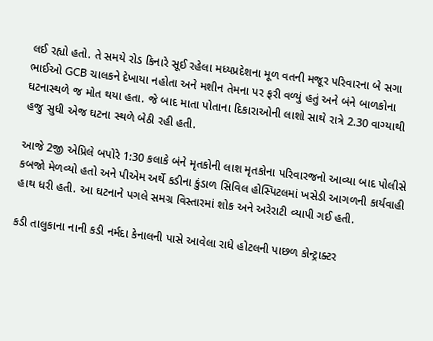લઈ રહ્યો હતો. તે સમયે રોડ કિનારે સૂઈ રહેલા મધ્યપ્રદેશના મૂળ વતની મજૂર પરિવારના બે સગા ભાઈઓ GCB ચાલકને દેખાયા નહોતા અને મશીન તેમના પર ફરી વળ્યું હતું અને બંને બાળકોના ઘટનાસ્થળે જ મોત થયા હતા. જે બાદ માતા પોતાના દિકારાઓની લાશો સાથે રાત્રે 2.30 વાગ્યાથી હજુ સુધી એજ ઘટના સ્થળે બેઠી રહી હતી.

આજે 2જી એપ્રિલે બપોરે 1:30 કલાકે બંને મૃતકોની લાશ મૃતકોના પરિવારજનો આવ્યા બાદ પોલીસે કબજો મેળવ્યો હતો અને પીએમ અર્થે કડીના કુંડાળ સિવિલ હોસ્પિટલમાં ખસેડી આગળની કાર્યવાહી હાથ ધરી હતી. આ ઘટનાને પગલે સમગ્ર વિસ્તારમાં શોક અને અરેરાટી વ્યાપી ગઈ હતી.

કડી તાલુકાના નાની કડી નર્મદા કેનાલની પાસે આવેલા રાધે હોટલની પાછળ કોન્ટ્રાક્ટર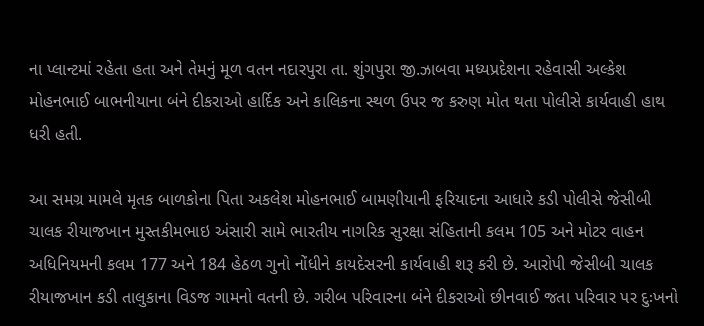ના પ્લાન્ટમાં રહેતા હતા અને તેમનું મૂળ વતન નદારપુરા તા. શુંગપુરા જી.ઝાબવા મધ્યપ્રદેશના રહેવાસી અલ્કેશ મોહનભાઈ બાભનીયાના બંને દીકરાઓ હાર્દિક અને કાલિકના સ્થળ ઉપર જ કરુણ મોત થતા પોલીસે કાર્યવાહી હાથ ધરી હતી.

આ સમગ્ર મામલે મૃતક બાળકોના પિતા અકલેશ મોહનભાઈ બામણીયાની ફરિયાદના આધારે કડી પોલીસે જેસીબી ચાલક રીયાજખાન મુસ્તકીમભાઇ અંસારી સામે ભારતીય નાગરિક સુરક્ષા સંહિતાની કલમ 105 અને મોટર વાહન અધિનિયમની કલમ 177 અને 184 હેઠળ ગુનો નોંધીને કાયદેસરની કાર્યવાહી શરૂ કરી છે. આરોપી જેસીબી ચાલક રીયાજખાન કડી તાલુકાના વિડજ ગામનો વતની છે. ગરીબ પરિવારના બંને દીકરાઓ છીનવાઈ જતા પરિવાર પર દુઃખનો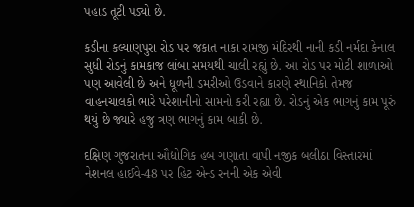પહાડ તૂટી પડ્યો છે.

કડીના કલ્યાણપુરા રોડ પર જકાત નાકા રામજી મંદિરથી નાની કડી નર્મદા કેનાલ સુધી રોડનું કામકાજ લાંબા સમયથી ચાલી રહ્યું છે. આ રોડ પર મોટી શાળાઓ પણ આવેલી છે અને ધૂળની ડમરીઓ ઉડવાને કારણે સ્થાનિકો તેમજ વાહનચાલકો ભારે પરેશાનીનો સામનો કરી રહ્યા છે. રોડનું એક ભાગનું કામ પૂરું થયું છે જ્યારે હજુ ત્રણ ભાગનું કામ બાકી છે.

દક્ષિણ ગુજરાતના ઔદ્યોગિક હબ ગણાતા વાપી નજીક બલીઠા વિસ્તારમાં નેશનલ હાઈવે-48 પર હિટ એન્ડ રનની એક એવી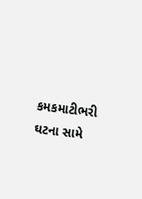કમકમાટીભરી ઘટના સામે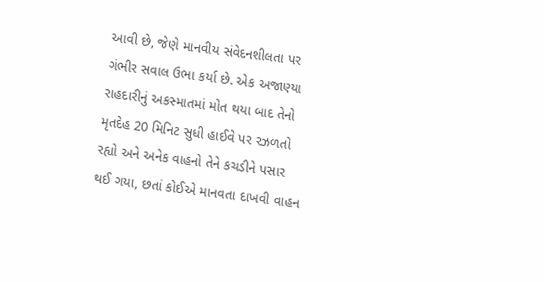આવી છે, જેણે માનવીય સંવેદનશીલતા પર ગંભીર સવાલ ઉભા કર્યા છે. એક અજાણ્યા રાહદારીનું અકસ્માતમાં મોત થયા બાદ તેનો મૃતદેહ 20 મિનિટ સુધી હાઈવે પર રઝળતો રહ્યો અને અનેક વાહનો તેને કચડીને પસાર થઈ ગયા, છતાં કોઈએ માનવતા દાખવી વાહન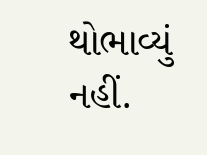થોભાવ્યું નહીં.